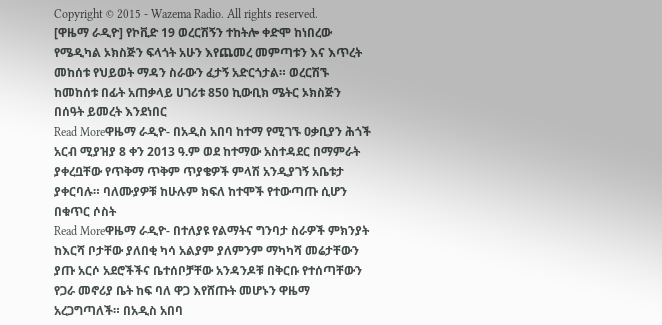Copyright © 2015 - Wazema Radio. All rights reserved.
[ዋዜማ ራዲዮ] የኮቪድ 19 ወረርሽኝን ተከትሎ ቀድሞ ከነበረው የሜዲካል ኦክስጅን ፍላጎት አሁን እየጨመረ መምጣቱን እና እጥረት መከሰቱ የህይወት ማዳን ስራውን ፈታኝ አድርጎታል። ወረርሽኙ ከመከሰቱ በፊት አጠቃላይ ሀገሪቱ 850 ኪውቢክ ሜትር ኦክስጅን በሰዓት ይመረት እንደነበር
Read Moreዋዜማ ራዲዮ- በአዲስ አበባ ከተማ የሚገኙ ዐቃቢያን ሕጎች አርብ ሚያዝያ 8 ቀን 2013 ዓ.ም ወደ ከተማው አስተዳደር በማምራት ያቀረቧቸው የጥቅማ ጥቅም ጥያቄዎች ምላሽ አንዲያገኝ አቤቱታ ያቀርባሉ። ባለሙያዎቹ ከሁሉም ክፍለ ከተሞች የተውጣጡ ሲሆን በቁጥር ሶስት
Read Moreዋዜማ ራዲዮ- በተለያዩ የልማትና ግንባታ ስራዎች ምክንያት ከእርሻ ቦታቸው ያለበቂ ካሳ አልያም ያለምንም ማካካሻ መሬታቸውን ያጡ አርሶ አደሮችችና ቤተሰቦቻቸው አንዳንዶቹ በቅርቡ የተሰጣቸውን የጋራ መኖሪያ ቤት ከፍ ባለ ዋጋ እየሸጡት መሆኑን ዋዜማ አረጋግጣለች። በአዲስ አበባ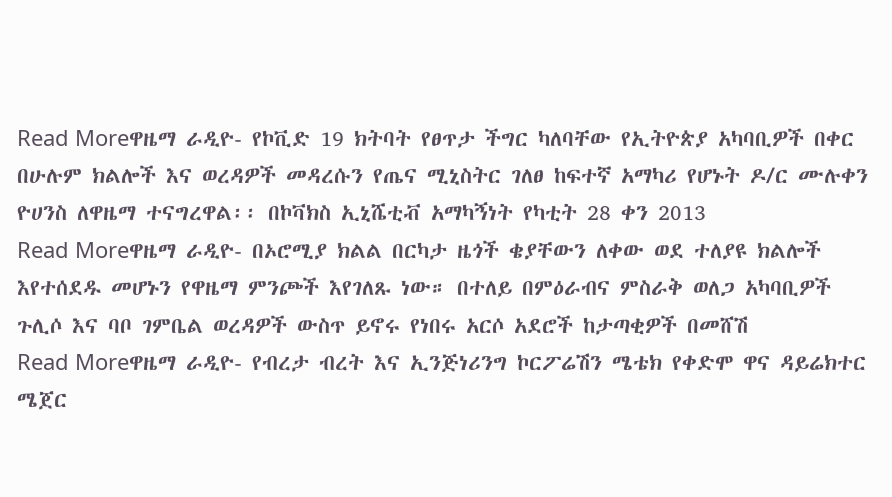Read Moreዋዜማ ራዲዮ- የኮቪድ 19 ክትባት የፀጥታ ችግር ካለባቸው የኢትዮጵያ አካባቢዎች በቀር በሁሉም ክልሎች እና ወረዳዎች መዳረሱን የጤና ሚኒስትር ገለፀ ከፍተኛ አማካሪ የሆኑት ዶ/ር ሙሉቀን ዮሀንስ ለዋዜማ ተናግረዋል፡፡ በኮቫክስ ኢኒሼቲቭ አማካኝነት የካቲት 28 ቀን 2013
Read Moreዋዜማ ራዲዮ- በኦሮሚያ ክልል በርካታ ዜጎች ቄያቸውን ለቀው ወደ ተለያዩ ክልሎች እየተሰደዱ መሆኑን የዋዜማ ምንጮች እየገለጹ ነው። በተለይ በምዕራብና ምስራቅ ወለጋ አካባቢዎች ጉሊሶ እና ባቦ ገምቤል ወረዳዎች ውስጥ ይኖሩ የነበሩ አርሶ አደሮች ከታጣቂዎች በመሸሽ
Read Moreዋዜማ ራዲዮ- የብረታ ብረት እና ኢንጅነሪንግ ኮርፖሬሽን ሜቴክ የቀድሞ ዋና ዳይሬክተር ሜጀር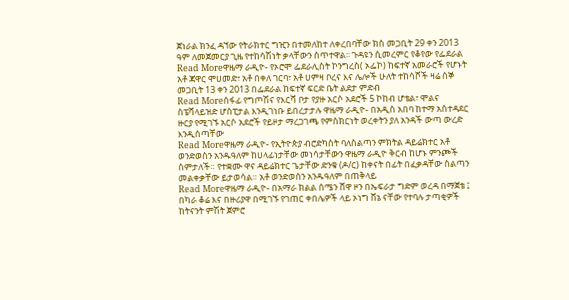ጀነራል ክንፈ ዳኘው የትራክተር ግዢን በተመለከተ ለቀረበባቸው ክስ መጋቢት 29 ቀን 2013 ዓም ለመጀመርያ ጊዜ የተከሳሽነት ቃላቸውን ሰጥተዋል፡፡ ጉዳዩን ሲመረምር የቆየው የፌደራል
Read Moreዋዜማ ራዲዮ- የኦሮሞ ፌደራሊስት ኮንግረስ( ኦፌኮ) ከፍተኛ አመራሮች የሆኑት አቶ ጃዋር ሞሀመድ፣ አቶ በቀለ ገርባ፣ አቶ ሀምዛ ቦረና እና ሌሎች ሁለት ተከሳሾች ዛሬ ሰኞ መጋቢት 13 ቀን 2013 በፌደራል ከፍተኛ ፍርድ ቤት ልደታ ምድብ
Read Moreሰፋፊ የግጦሽና የእርሻ ቦታ የያዙ አርሶ አደሮች 5 ኮከብ ሆቴል፣ ሞልና ስፔሻላይዝድ ሆስፒታል እንዲገነቡ ይበረታታሉ ዋዜማ ራዲዮ- በአዲስ አበባ ከተማ አስተዳደር ዙርያ የሚገኙ አርሶ አደሮች የይዞታ ማረጋገጫ የምስክርነት ወረቀትን ያለ አንዳች ውጣ ውረድ እንዲሰጣቸው
Read Moreዋዜማ ራዲዮ- የኢትዮጵያ ብሮድካስት ባለስልጣን ምክትል ዳይሬክተር አቶ ወንድወስን አንዱዓለም ከሀላፊነታቸው መነሳታቸውን ዋዜማ ራዲዮ ቅርብ ከሆኑ ምንጮች ስምታለች። የተቋሙ ዋና ዳይሬክተር ጌታቸው ድንቁ (ዶ/ር) ከቀናት በፊት በፈቃዳቸው ስልጣን መልቀቃቸው ይታወሳል። አቶ ወንድወሰን አንዱዓለም በጠቅላይ
Read Moreዋዜማ ራዲዮ- በአማራ ክልል ሰሜን ሸዋ ዞን በኤፍራታ ግድም ወረዳ በማጀቴ ፤ በካራ ቆሬ እና በዙሪያዋ በሚገኙ የገጠር ቀበሌዎች ላይ ኦነግ ሸኔ ናቸው የተባሉ ታጣቂዎች ከትናንት ምሽት ጀምሮ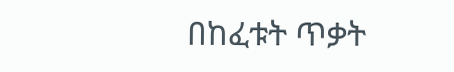በከፈቱት ጥቃት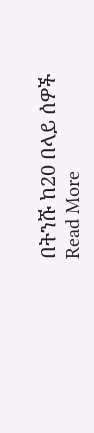በትንሹ ከ20 በላይ ሰዎች
Read More